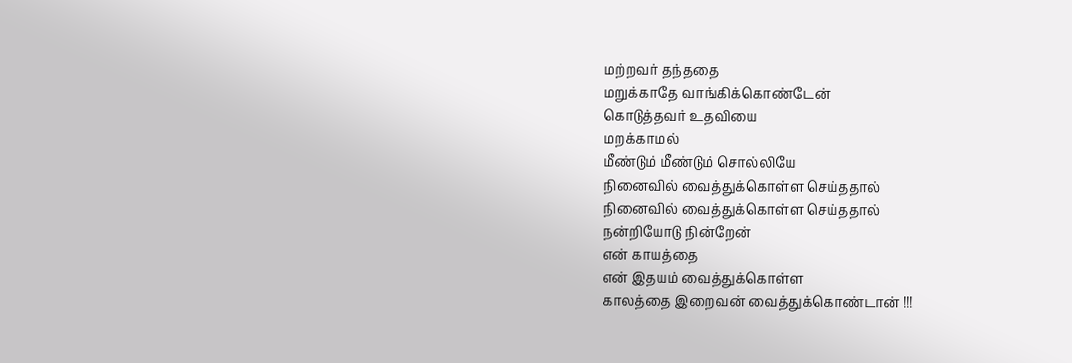மற்றவர் தந்ததை
மறுக்காதே வாங்கிக்கொண்டேன்
கொடுத்தவர் உதவியை
மறக்காமல்
மீண்டும் மீண்டும் சொல்லியே
நினைவில் வைத்துக்கொள்ள செய்ததால்
நினைவில் வைத்துக்கொள்ள செய்ததால்
நன்றியோடு நின்றேன்
என் காயத்தை
என் இதயம் வைத்துக்கொள்ள
காலத்தை இறைவன் வைத்துக்கொண்டான் !!!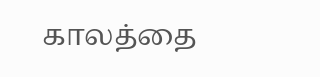காலத்தை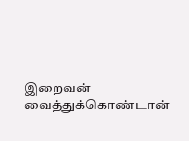இறைவன் வைத்துக்கொண்டான்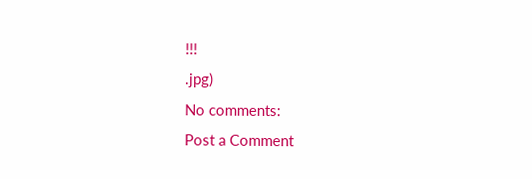!!!
.jpg)
No comments:
Post a Comment